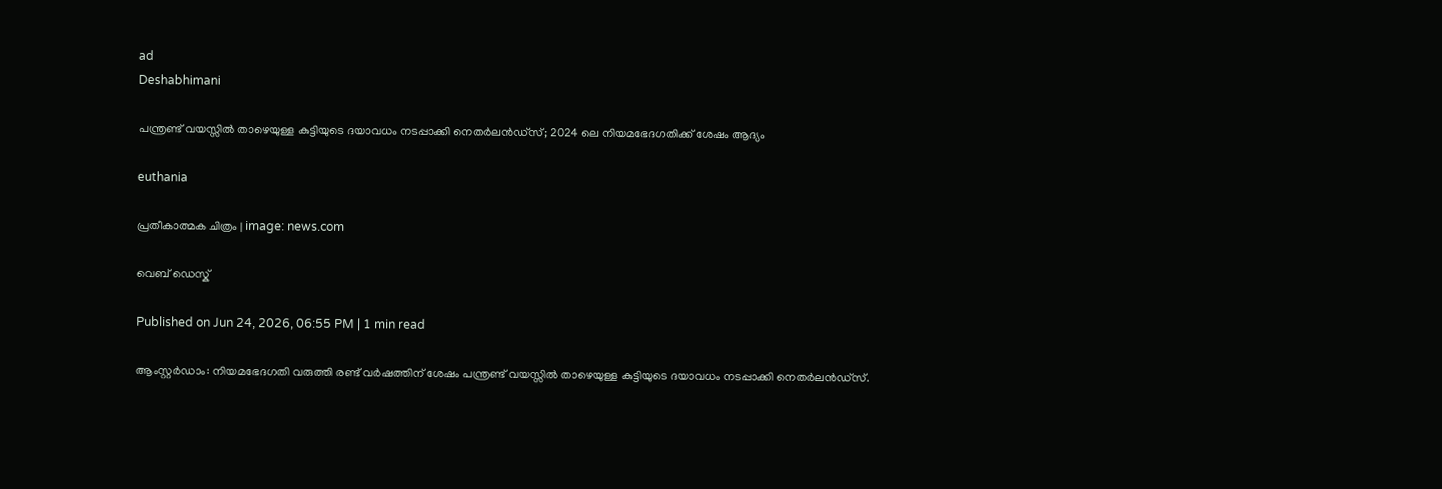ad
Deshabhimani

പന്ത്രണ്ട് വയസ്സിൽ താഴെയുള്ള കുട്ടിയുടെ ദയാവധം നടപ്പാക്കി നെതർലൻഡ്സ്; 2024 ലെ നിയമഭേദഗതിക്ക് ശേഷം ആദ്യം

euthania

പ്രതീകാത്മക ചിത്രം | image: news.com

വെബ് ഡെസ്ക്

Published on Jun 24, 2026, 06:55 PM | 1 min read

ആംസ്റ്റർഡാം: നിയമഭേദഗതി വരുത്തി രണ്ട് വർഷത്തിന് ശേഷം പന്ത്രണ്ട് വയസ്സിൽ താഴെയുള്ള കുട്ടിയുടെ ദയാവധം നടപ്പാക്കി നെതർലൻഡ്സ്.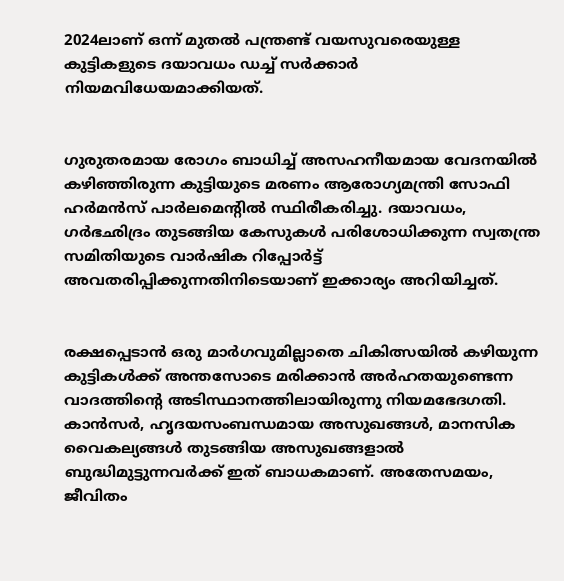2024ലാണ് ഒന്ന് മുതൽ പന്ത്രണ്ട് വയസുവരെയുള്ള കുട്ടികളുടെ ദയാവധം ഡച്ച് സർക്കാർ നിയമവിധേയമാക്കിയത്.


ഗുരുതരമായ രോഗം ബാധിച്ച് അസഹനീയമായ വേദനയിൽ കഴിഞ്ഞിരുന്ന കുട്ടിയുടെ മരണം ആരോഗ്യമന്ത്രി സോഫി ഹർമൻസ് പാർലമെന്റിൽ സ്ഥിരീകരിച്ചു. ദയാവധം, ഗർഭഛിദ്രം തുടങ്ങിയ കേസുകൾ പരിശോധിക്കുന്ന സ്വതന്ത്ര സമിതിയുടെ വാർഷിക റിപ്പോർട്ട് അവതരിപ്പിക്കുന്നതിനിടെയാണ് ഇക്കാര്യം അറിയിച്ചത്.


രക്ഷപ്പെടാൻ ഒരു മാർഗവുമില്ലാതെ ചികിത്സയിൽ കഴിയുന്ന കുട്ടികൾക്ക് അന്തസോടെ മരിക്കാൻ അർഹതയുണ്ടെന്ന വാദത്തിന്റെ അടിസ്ഥാനത്തിലായിരുന്നു നിയമഭേദഗതി. കാൻസർ, ഹൃദയസംബന്ധമായ അസുഖങ്ങൾ, മാനസിക വൈകല്യങ്ങൾ തുടങ്ങിയ അസുഖങ്ങളാൽ ബുദ്ധിമുട്ടുന്നവർക്ക് ഇത് ബാധകമാണ്. അതേസമയം, ജീവിതം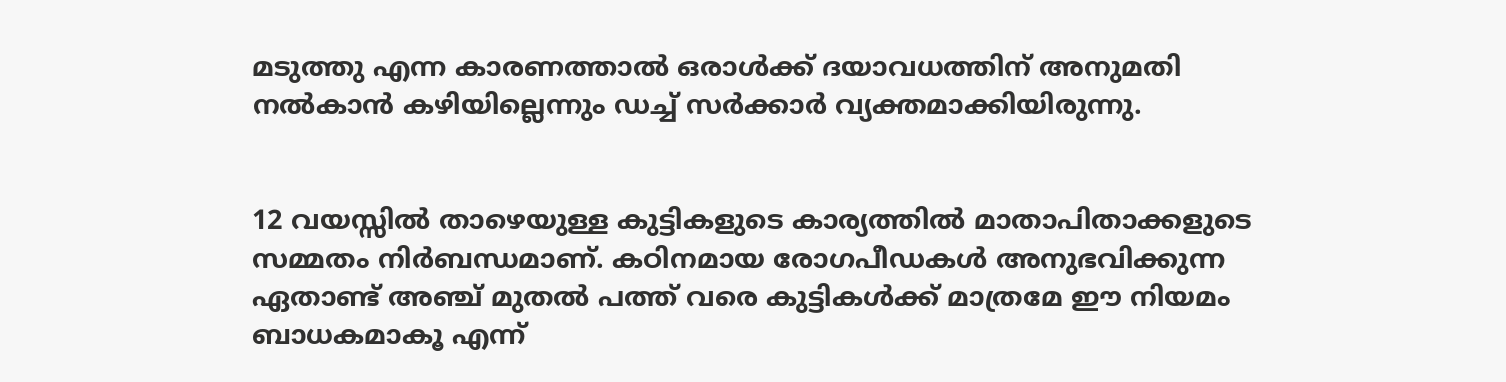മടുത്തു എന്ന കാരണത്താൽ ഒരാൾക്ക് ദയാവധത്തിന് അനുമതി നൽകാൻ കഴിയില്ലെന്നും ഡച്ച് സർക്കാർ വ്യക്തമാക്കിയിരുന്നു.


12 വയസ്സിൽ താഴെയുള്ള കുട്ടികളുടെ കാര്യത്തിൽ മാതാപിതാക്കളുടെ സമ്മതം നിർബന്ധമാണ്. കഠിനമായ രോഗപീഡകൾ അനുഭവിക്കുന്ന ഏതാണ്ട് അഞ്ച് മുതൽ പത്ത് വരെ കുട്ടികൾക്ക് മാത്രമേ ഈ നിയമം ബാധകമാകൂ എന്ന്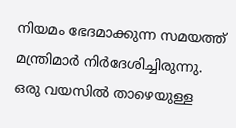നിയമം ഭേദമാക്കുന്ന സമയത്ത് മന്ത്രിമാർ നിർദേശിച്ചിരുന്നു. ഒരു വയസിൽ താഴെയുള്ള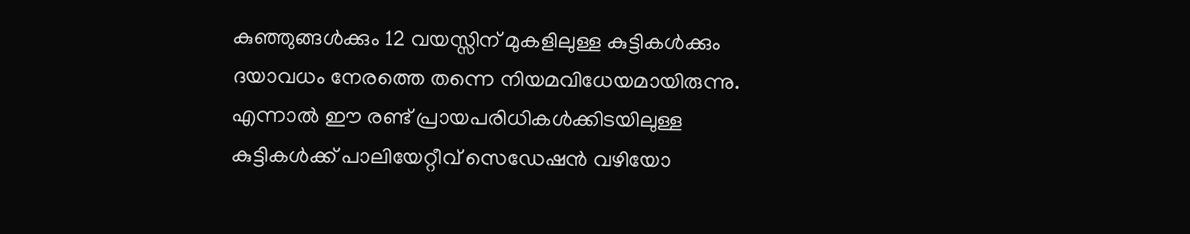കുഞ്ഞുങ്ങൾക്കും 12 വയസ്സിന് മുകളിലുള്ള കുട്ടികൾക്കും ദയാവധം നേരത്തെ തന്നെ നിയമവിധേയമായിരുന്നു. എന്നാൽ ഈ രണ്ട് പ്രായപരിധികൾക്കിടയിലുള്ള കുട്ടികൾക്ക് പാലിയേറ്റീവ് സെഡേഷൻ വഴിയോ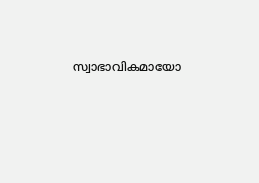സ്വാഭാവികമായോ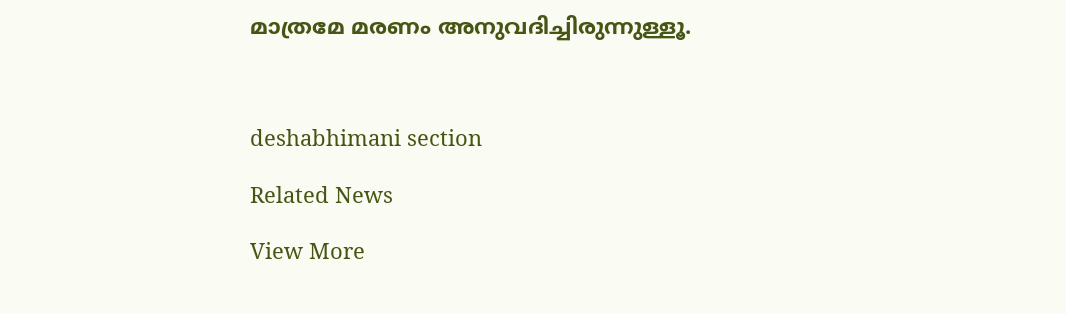മാത്രമേ മരണം അനുവദിച്ചിരുന്നുള്ളൂ.



deshabhimani section

Related News

View More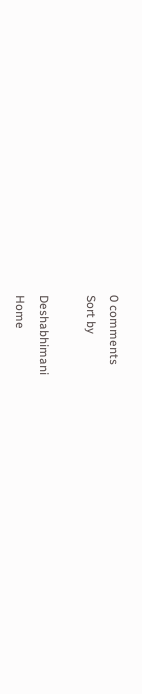0 comments
Sort by

Deshabhimani
Home